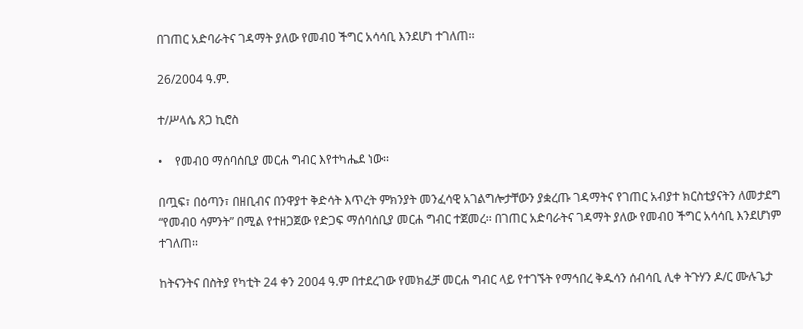በገጠር አድባራትና ገዳማት ያለው የመብዐ ችግር አሳሳቢ እንደሆነ ተገለጠ፡፡

26/2004 ዓ.ም.

ተ/ሥላሴ ጸጋ ኪሮስ

•    የመብዐ ማሰባሰቢያ መርሐ ግብር እየተካሔደ ነው፡፡

በጧፍ፣ በዕጣን፣ በዘቢብና በንዋያተ ቅድሳት እጥረት ምክንያት መንፈሳዊ አገልግሎታቸውን ያቋረጡ ገዳማትና የገጠር አብያተ ክርስቲያናትን ለመታደግ “የመብዐ ሳምንት” በሚል የተዘጋጀው የድጋፍ ማሰባሰቢያ መርሐ ግብር ተጀመረ፡፡ በገጠር አድባራትና ገዳማት ያለው የመብዐ ችግር አሳሳቢ እንደሆነም ተገለጠ፡፡

ከትናንትና በስትያ የካቲት 24 ቀን 2004 ዓ.ም በተደረገው የመክፈቻ መርሐ ግብር ላይ የተገኙት የማኅበረ ቅዱሳን ሰብሳቢ ሊቀ ትጉሃን ዶ/ር ሙሉጌታ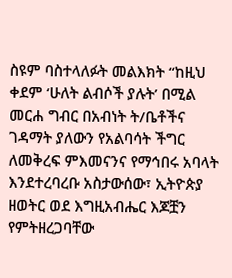ስዩም ባስተላለፉት መልእክት “ከዚህ ቀደም ‘ሁለት ልብሶች ያሉት’ በሚል መርሐ ግብር በአብነት ት/ቤቶችና ገዳማት ያለውን የአልባሳት ችግር ለመቅረፍ ምእመናንና የማኅበሩ አባላት እንደተረባረቡ አስታውሰው፣ ኢትዮጵያ ዘወትር ወደ እግዚአብሔር እጆቿን የምትዘረጋባቸው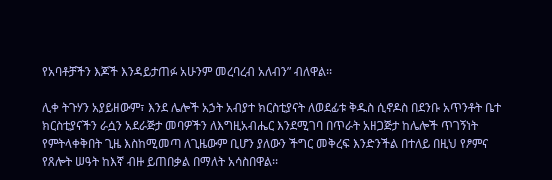የአባቶቻችን እጆች እንዳይታጠፉ አሁንም መረባረብ አለብን” ብለዋል፡፡

ሊቀ ትጉሃን አያይዘውም፣ እንደ ሌሎች አኃት አብያተ ክርስቲያናት ለወደፊቱ ቅዱስ ሲኖዶስ በደንቡ አጥንቶት ቤተ ክርስቲያናችን ራሷን አደራጅታ መባዎችን ለእግዚአብሔር እንደሚገባ በጥራት አዘጋጅታ ከሌሎች ጥገኝነት የምትላቀቅበት ጊዜ እስከሚመጣ ለጊዜውም ቢሆን ያለውን ችግር መቅረፍ እንድንችል በተለይ በዚህ የፆምና የጸሎት ሠዓት ከእኛ ብዙ ይጠበቃል በማለት አሳስበዋል፡፡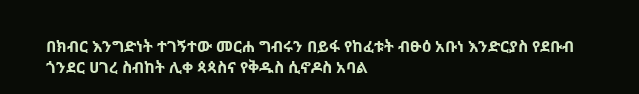በክብር እንግድነት ተገኝተው መርሐ ግብሩን በይፋ የከፈቱት ብፁዕ አቡነ እንድርያስ የደቡብ ጎንደር ሀገረ ስብከት ሊቀ ጳጳስና የቅዱስ ሲኖዶስ አባል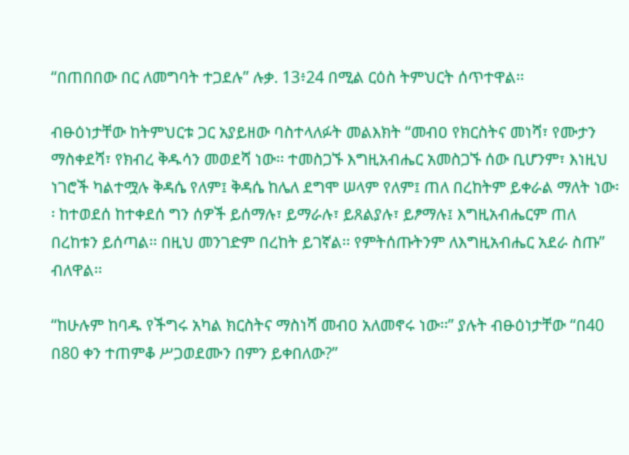“በጠበበው በር ለመግባት ተጋደሉ” ሉቃ. 13፥24 በሚል ርዕስ ትምህርት ሰጥተዋል፡፡

ብፁዕነታቸው ከትምህርቱ ጋር አያይዘው ባስተላለፉት መልእክት “መብዐ የክርስትና መነሻ፣ የሙታን ማስቀደሻ፣ የክብረ ቅዱሳን መወደሻ ነው፡፡ ተመስጋኙ እግዚአብሔር አመስጋኙ ሰው ቢሆንም፣ እነዚህ ነገሮች ካልተሟሉ ቅዳሴ የለም፤ ቅዳሴ ከሌለ ደግሞ ሠላም የለም፤ ጠለ በረከትም ይቀራል ማለት ነው፡፡ ከተወደሰ ከተቀደሰ ግን ሰዎች ይሰማሉ፣ ይማራሉ፣ ይጸልያሉ፣ ይፆማሉ፤ እግዚአብሔርም ጠለ በረከቱን ይሰጣል፡፡ በዚህ መንገድም በረከት ይገኛል፡፡ የምትሰጡትንም ለእግዚአብሔር አደራ ስጡ” ብለዋል፡፡

“ከሁሉም ከባዱ የችግሩ አካል ክርስትና ማስነሻ መብዐ አለመኖሩ ነው፡፡” ያሉት ብፁዕነታቸው “በ40 በ80 ቀን ተጠምቆ ሥጋወደሙን በምን ይቀበለው?”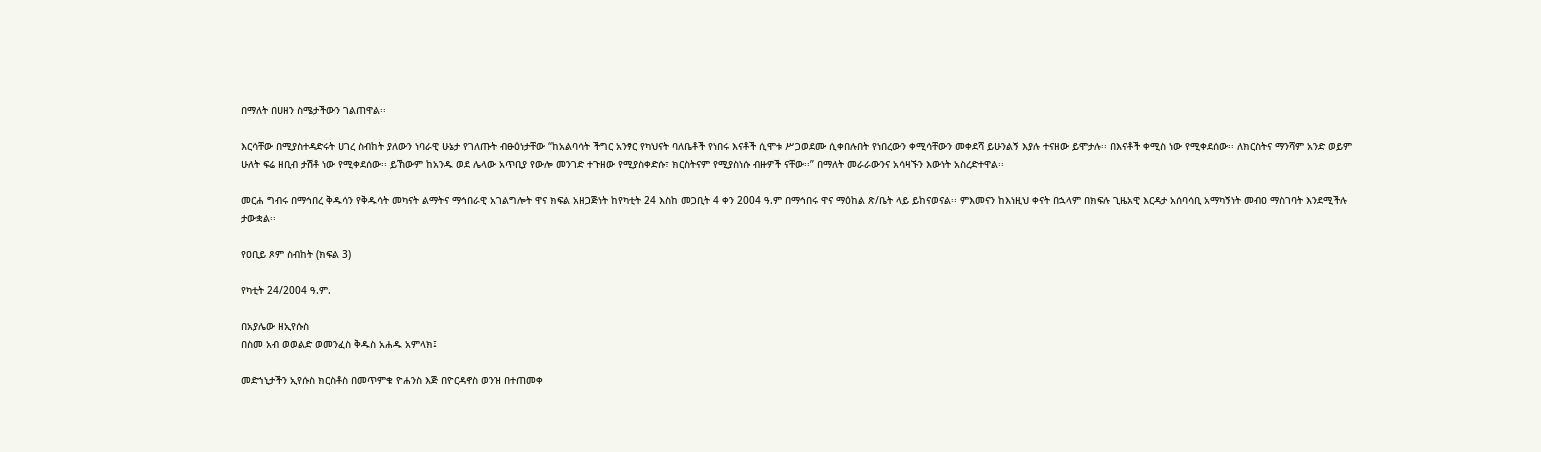በማለት በሀዘን ስሜታችውን ገልጠዋል፡፡

እርሳቸው በሚያስተዳድሩት ሀገረ ስብከት ያለውን ነባራዊ ሁኔታ የገለጡት ብፁዕነታቸው “ከአልባሳት ችግር አንፃር የካህናት ባለቤቶች የነበሩ እናቶች ሲሞቱ ሥጋወደሙ ሲቀበሉበት የነበረውን ቀሚሳቸውን መቀደሻ ይሁንልኝ እያሉ ተናዘው ይሞታሉ፡፡ በእናቶች ቀሚስ ነው የሚቀደሰው፡፡ ለክርስትና ማንሻም አንድ ወይም ሁለት ፍሬ ዘቢብ ታሽቶ ነው የሚቀደሰው፡፡ ይኸውም ከአንዱ ወደ ሌላው አጥቢያ የውሎ መንገድ ተጉዘው የሚያስቀድሱ፣ ክርስትናም የሚያስነሱ ብዙዎች ናቸው፡፡” በማለት መራራውንና አሳዛኙን እውነት አስረድተዋል፡፡

መርሐ ግብሩ በማኅበረ ቅዱሳን የቅዱሳት መካናት ልማትና ማኅበራዊ አገልግሎት ዋና ክፍል አዘጋጅነት ከየካቲት 24 እስከ መጋቢት 4 ቀን 2004 ዓ.ም በማኅበሩ ዋና ማዕከል ጽ/ቤት ላይ ይከናወናል፡፡ ምእመናን ከእነዚህ ቀናት በኋላም በክፍሉ ጊዜአዊ እርዳታ አሰባሳቢ አማካኝነት መብዐ ማስገባት እንደሚችሉ ታውቋል፡፡

የዐቢይ ጾም ስብከት (ክፍል 3)

የካቲት 24/2004 ዓ.ም.

በአያሌው ዘኢየሱስ
በስመ አብ ወወልድ ወመንፈስ ቅዱስ አሐዱ አምላክ፤

መድኀኒታችን ኢየሱስ ክርስቶስ በመጥምቁ ዮሐንስ እጅ በዮርዳኖስ ወንዝ በተጠመቀ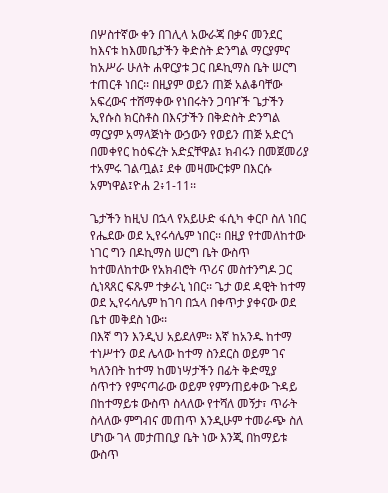በሦስተኛው ቀን በገሊላ አውራጃ በቃና መንደር ከእናቱ ከእመቤታችን ቅድስት ድንግል ማርያምና ከአሥራ ሁለት ሐዋርያቱ ጋር በዶኪማስ ቤት ሠርግ ተጠርቶ ነበር፡፡ በዚያም ወይን ጠጅ አልቆባቸው አፍረውና ተሸማቀው የነበሩትን ጋባዦች ጌታችን ኢየሱስ ክርስቶስ በእናታችን በቅድስት ድንግል ማርያም አማላጅነት ውኃውን የወይን ጠጅ አድርጎ በመቀየር ከዕፍረት አድኗቸዋል፤ ክብሩን በመጀመሪያ ተአምሩ ገልጧል፤ ደቀ መዛሙርቱም በእርሱ አምነዋል፤ዮሐ 2፥1-11፡፡

ጌታችን ከዚህ በኋላ የአይሁድ ፋሲካ ቀርቦ ስለ ነበር የሔደው ወደ ኢየሩሳሌም ነበር፡፡ በዚያ የተመለከተው ነገር ግን በዶኪማስ ሠርግ ቤት ውስጥ ከተመለከተው የአክብሮት ጥሪና መስተንግዶ ጋር ሲነጻጸር ፍጹም ተቃራኒ ነበር፡፡ ጌታ ወደ ዳዊት ከተማ ወደ ኢየሩሳሌም ከገባ በኋላ በቀጥታ ያቀናው ወደ ቤተ መቅደስ ነው፡፡
በእኛ ግን እንዲህ አይደለም፡፡ እኛ ከአንዱ ከተማ ተነሥተን ወደ ሌላው ከተማ ስንደርስ ወይም ገና ካለንበት ከተማ ከመነሣታችን በፊት ቅድሚያ ሰጥተን የምናጣራው ወይም የምንጠይቀው ጉዳይ በከተማይቱ ውስጥ ስላለው የተሻለ መኝታ፣ ጥራት ስላለው ምግብና መጠጥ እንዲሁም ተመራጭ ስለ ሆነው ገላ መታጠቢያ ቤት ነው እንጂ በከማይቱ ውስጥ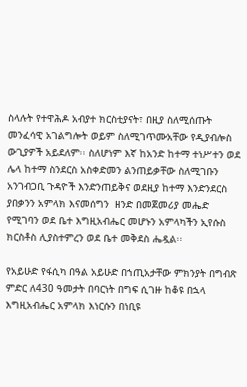ስላሉት የተዋሕዶ አብያተ ክርስቲያናት፣ በዚያ ስለሚሰጡት መንፈሳዊ አገልግሎት ወይም ስለሚገጥሙአቸው የዲያብሎስ ውጊያዎች አይደለም፡፡ ስለሆነም እኛ ከአንድ ከተማ ተነሥተን ወደ ሌላ ከተማ ስንደርስ አስቀድመን ልንጠይቃቸው ስለሚገቡን አንገብጋቢ ጉዳዮች እንድንጠይቅና ወደዚያ ከተማ እንድንደርስ ያበቃንን አምላክ እናመሰግን  ዘንድ በመጀመሪያ መሔድ የሚገባን ወደ ቤተ እግዚአብሔር መሆኑን አምላካችን ኢየሱስ ክርስቶስ ሊያስተምረን ወደ ቤተ መቅደስ ሔዷል፡፡

የአይሁድ የፋሲካ በዓል አይሁድ በኀጢአታቸው ምክንያት በግብጽ ምድር ለ430 ዓመታት በባርነት በግፍ ሲገዙ ከቆዩ በኋላ እግዚአብሔር አምላክ እነርሱን በነቢዩ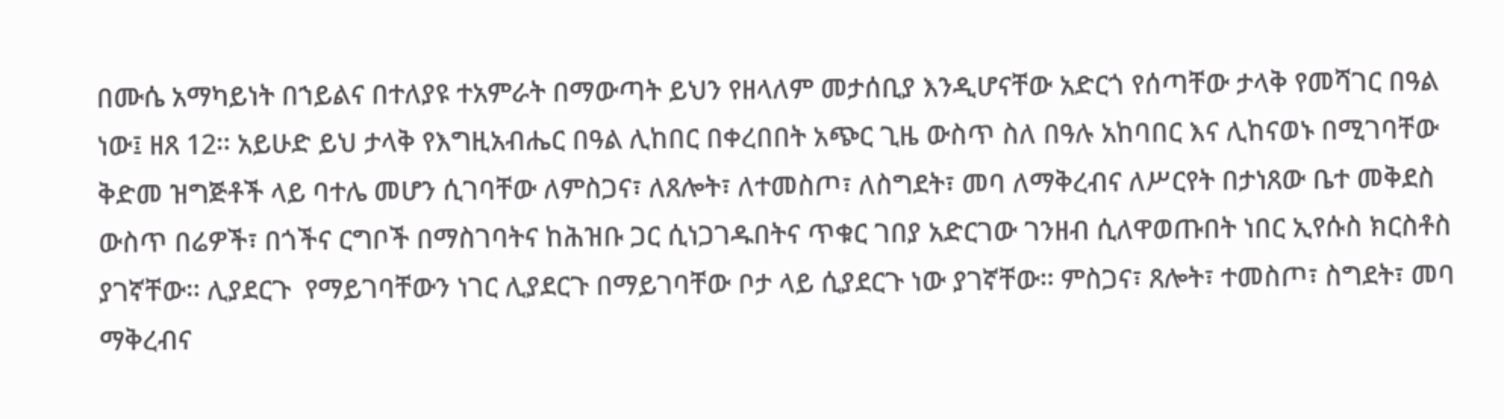በሙሴ አማካይነት በኀይልና በተለያዩ ተአምራት በማውጣት ይህን የዘላለም መታሰቢያ እንዲሆናቸው አድርጎ የሰጣቸው ታላቅ የመሻገር በዓል ነው፤ ዘጸ 12፡፡ አይሁድ ይህ ታላቅ የእግዚአብሔር በዓል ሊከበር በቀረበበት አጭር ጊዜ ውስጥ ስለ በዓሉ አከባበር እና ሊከናወኑ በሚገባቸው ቅድመ ዝግጅቶች ላይ ባተሌ መሆን ሲገባቸው ለምስጋና፣ ለጸሎት፣ ለተመስጦ፣ ለስግደት፣ መባ ለማቅረብና ለሥርየት በታነጸው ቤተ መቅደስ ውስጥ በሬዎች፣ በጎችና ርግቦች በማስገባትና ከሕዝቡ ጋር ሲነጋገዱበትና ጥቁር ገበያ አድርገው ገንዘብ ሲለዋወጡበት ነበር ኢየሱስ ክርስቶስ ያገኛቸው፡፡ ሊያደርጉ  የማይገባቸውን ነገር ሊያደርጉ በማይገባቸው ቦታ ላይ ሲያደርጉ ነው ያገኛቸው፡፡ ምስጋና፣ ጸሎት፣ ተመስጦ፣ ስግደት፣ መባ ማቅረብና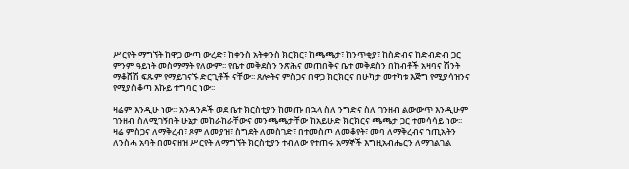ሥርየት ማግኘት ከዋጋ ውጣ ውረድ፣ ከቀንስ አትቀንስ ክርክር፣ ከጫጫታ፣ ከንጥቂያ፣ ከስድብና ከድብድብ ጋር ምንም ዓይነት መስማማት የለውም፡፡ የቤተ መቅደስን ንጽሕና መጠበቅና ቤተ መቅደስን በከብቶች አዛባና ሽንት ማቆሸሽ ፍጹም የማይገናኙ ድርጊቶች ናቸው፡፡ ጸሎትና ምስጋና በዋጋ ክርክርና በሁካታ መተካቱ እጅግ የሚያሳዝንና የሚያስቆጣ እኩይ ተግባር ነው፡፡

ዛሬም እንዲሁ ነው፡፡ አንዳንዶች ወደ ቤተ ክርስቲያን ከመጡ በኋላ ስለ ንግድና ስለ ገንዘብ ልውውጥ እንዲሁም ገንዘብ ስለሚገኝበት ሁኔታ መከራከራቸውና መንጫጫታቸው ከአይሁድ ክርክርና ጫጫታ ጋር ተመሳሳይ ነው፡፡ ዛሬ ምስጋና ለማቅረብ፣ ጾም ለመያዝ፣ ስግደት ለመስገድ፣ በተመስጦ ለመቆየት፣ መባ ለማቅረብና ኀጢአትን ለንስሓ አባት በመናዘዝ ሥርየት ለማግኘት ክርስቲያን ተብለው የተጠሩ አማኞች እግዚአብሔርን ለማገልገል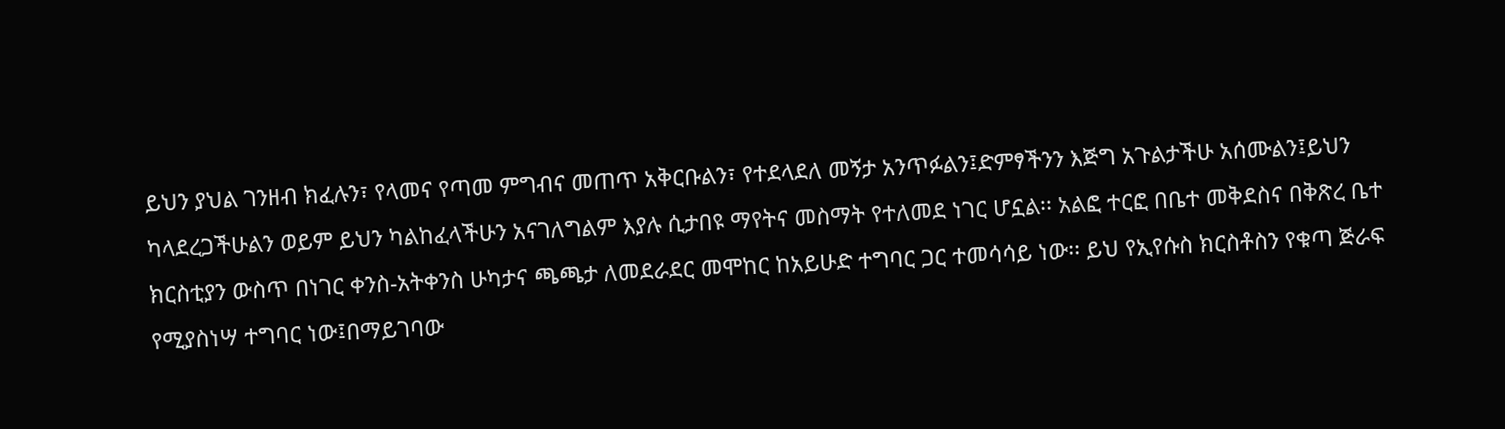ይህን ያህል ገንዘብ ክፈሉን፣ የላመና የጣመ ምግብና መጠጥ አቅርቡልን፣ የተደላደለ መኝታ አንጥፉልን፤ድምፃችንን እጅግ አጉልታችሁ አሰሙልን፤ይህን ካላደረጋችሁልን ወይም ይህን ካልከፈላችሁን አናገለግልም እያሉ ሲታበዩ ማየትና መስማት የተለመደ ነገር ሆኗል፡፡ አልፎ ተርፎ በቤተ መቅደስና በቅጽረ ቤተ ክርስቲያን ውስጥ በነገር ቀንስ-አትቀንስ ሁካታና ጫጫታ ለመደራደር መሞከር ከአይሁድ ተግባር ጋር ተመሳሳይ ነው፡፡ ይህ የኢየሱስ ክርስቶስን የቁጣ ጅራፍ የሚያስነሣ ተግባር ነው፤በማይገባው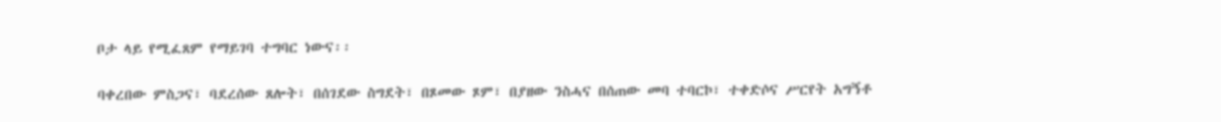ቦታ ላይ የሚፈጸም የማይገባ ተግባር ነውና፡፡

ባቀረበው ምስጋና፣ ባደረሰው ጸሎት፣ በሰገደው ስግደት፣ በጾመው ጾም፣ በያዘው ንስሓና በሰጠው መባ ተባርኮ፣ ተቀድሶና ሥርየት አግኝቶ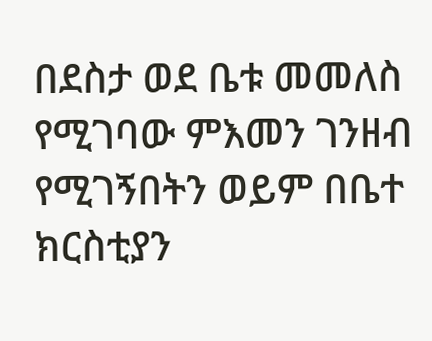በደስታ ወደ ቤቱ መመለስ የሚገባው ምእመን ገንዘብ የሚገኝበትን ወይም በቤተ ክርስቲያን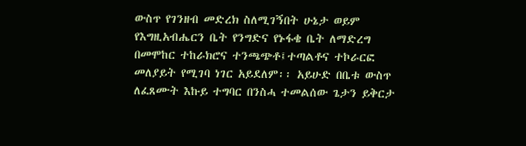ውስጥ የገንዘብ መድረክ ስለሚገኝበት ሁኔታ ወይም የእግዚአብሔርን ቤት የንግድና የኑፋቄ ቤት ለማድረግ በመሞከር ተከራክሮና ተንጫጭቶ፤ተጣልቶና ተኮራርፎ መለያይት የሚገባ ነገር አይደለም፡፡ አይሁድ በቤቱ ውስጥ ለፈጸሙት እኩይ ተግባር በንስሓ ተመልሰው ጌታን ይቅርታ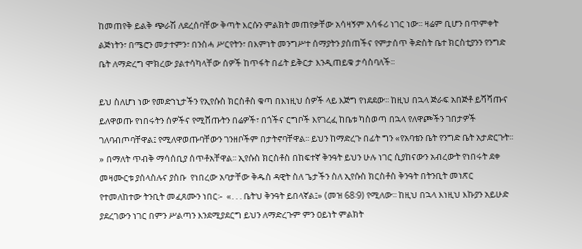ከመጠየቅ ይልቅ ጭራሽ ለደረሰባቸው ቅጣት እርሱን ምልክት መጠየቃቸው አሳዛኝም አሳፋሪ ነገር ነው፡፡ ዛሬም ቢሆን በጥምቀት ልጅነትን፣ በሜሮን መታተምን፣ በንስሓ ሥርየትን፣ በእምነት መንግሥተ ሰማያትን ያሰጠችና የምታሰጥ ቅድስት ቤተ ክርስቲያንን የንግድ ቤት ለማድረግ ሞክረው ያልተሳካላቸው ሰዎች ከጥፋት በፊት ይቅርታ እንዲጠይቁ ታሳስባለች፡፡

ይህ ስለሆነ ነው የመድኀኒታችን የኢየሱስ ክርስቶስ ቁጣ በእነዚህ ሰዎች ላይ እጅግ የነደደው፡፡ ከዚህ በኋላ ጅራፍ አበጅቶ ይሻሻጡና ይለዋወጡ የነበሩትን ሰዎችና የሚሸጡትን በሬዎች፣ በጎችና ርግቦች እየገረፈ ከቤቱ ካስወጣ በኋላ የለዋጮችን ገበታዎች ገለባብጦባቸዋል፤ የሚለዋወጡባቸውን ገንዘቦችም በታትኖባቸዋል፡፡ ይህን ከማድረጉ በፊት ግን «የአባቴን ቤት የንግድ ቤት አታድርጉት፡፡» በማለት ጥብቅ ማሳሰቢያ ሰጥቶአቸዋል፡፡ ኢየሱስ ክርስቶስ በከፍተኛ ቅንዓት ይህን ሁሉ ነገር ሲያከናውን አብረውት የነበሩት ደቀ መዛሙርቱ ያሰላስሉና ያስቡ  የነበረው አባታቸው ቅዱስ ዳዊት ስለ ጌታችን ስለ ኢየሱስ ክርስቶስ ቅንዓት በትንቢት መነጽር የተመለከተው ትንቢት መፈጸሙን ነበር፡-  «. . . ቤትህ ቅንዓት ይበላኛል፤» (መዝ 68፡9) የሚለው፡፡ ከዚህ በኋላ እነዚህ እኩያን አይሁድ ያደረገውን ነገር በምን ሥልጣን እንደሚያደርግ ይህን ለማድረጉም ምን ዐይነት ምልክት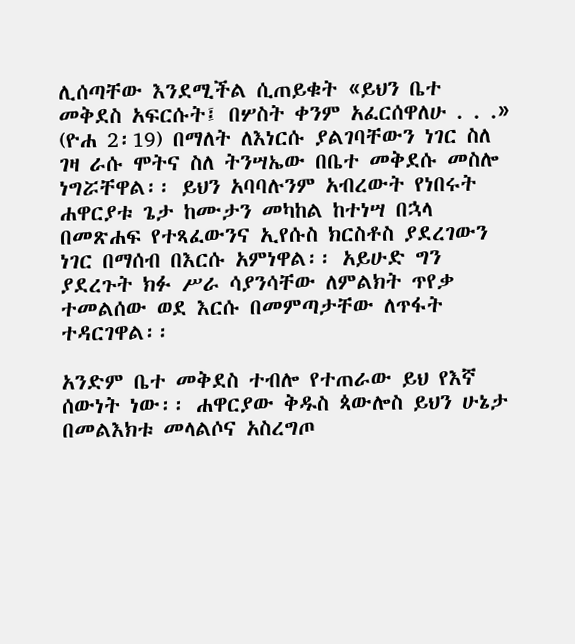ሊሰጣቸው እንደሚችል ሲጠይቁት «ይህን ቤተ መቅደስ አፍርሱት፤ በሦስት ቀንም አፈርሰዋለሁ . . .» (ዮሐ 2፡19) በማለት ለእነርሱ ያልገባቸውን ነገር ስለ ገዛ ራሱ ሞትና ስለ ትንሣኤው በቤተ መቅደሱ መስሎ ነግሯቸዋል፡፡ ይህን አባባሉንም አብረውት የነበሩት ሐዋርያቱ ጌታ ከሙታን መካከል ከተነሣ በኋላ በመጽሐፍ የተጻፈውንና ኢየሱስ ክርስቶስ ያደረገውን ነገር በማሰብ በእርሱ አምነዋል፡፡ አይሁድ ግን ያደረጉት ክፉ ሥራ ሳያንሳቸው ለምልክት ጥየቃ ተመልሰው ወደ እርሱ በመምጣታቸው ለጥፋት ተዳርገዋል፡፡

አንድም ቤተ መቅደስ ተብሎ የተጠራው ይህ የእኛ ሰውነት ነው፡፡ ሐዋርያው ቅዱስ ጳውሎስ ይህን ሁኔታ በመልእክቱ መላልሶና አስረግጦ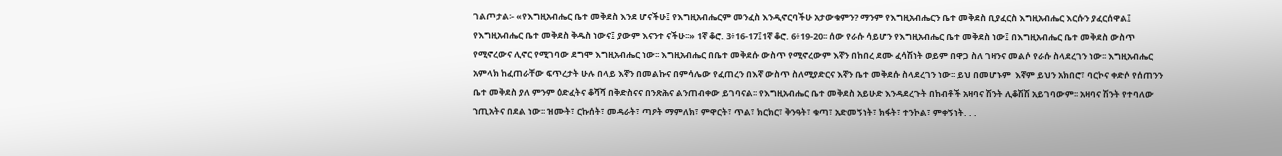ገልጦታል፡- «የእግዚአብሔር ቤተ መቅደስ እንደ ሆናችሁ፤ የእግዚአብሔርም መንፈስ እንዲኖርባችሁ አታውቁምን? ማንም የእግዚአብሔርን ቤተ መቅደስ ቢያፈርስ እግዚአብሔር እርሱን ያፈርሰዋል፤ የእግዚአብሔር ቤተ መቅደስ ቅዱስ ነውና፤ ያውም እናንተ ናችሁ፡፡» 1ኛ ቆሮ. 3፥16-17፤1ኛ ቆሮ. 6፥19-20፡፡ ሰው የራሱ ሳይሆን የእግዚአብሔር ቤተ መቅደስ ነው፤ በእግዚአብሔር ቤተ መቅደስ ውስጥ የሚኖረውና ሊኖር የሚገባው ደግሞ እግዚአብሔር ነው፡፡ እግዚአብሔር በቤተ መቅደሱ ውስጥ የሚኖረውም እኛን በከበረ ደሙ ፈሳሽነት ወይም በዋጋ ስለ ገዛንና መልሶ የራሱ ስላደረገን ነው፡፡ እግዚአብሔር አምላክ ከፈጠራቸው ፍጥረታት ሁሉ በላይ እኛን በመልኩና በምሳሌው የፈጠረን በእኛ ውስጥ ስለሚያድርና እኛን ቤተ መቅደሱ ስላደረገን ነው፡፡ ይህ በመሆኑም  እኛም ይህን አክበሮ፣ ባርኮና ቀድሶ የሰጠንን ቤተ መቅደስ ያለ ምንም ዕድፈትና ቆሻሻ በቅድስናና በንጽሕና ልንጠብቀው ይገባናል፡፡ የእግዚአብሔር ቤተ መቅደስ አይሁድ እንዳደረጉት በከብቶች አዛባና ሽንት ሊቆሽሽ አይገባውም፡፡ አዛባና ሽንት የተባለው ኀጢአትና በደል ነው፡፡ ዝሙት፣ ርኩሰት፣ መዳራት፣ ጣዖት ማምለክ፣ ምዋርት፣ ጥል፣ ክርክር፣ ቅንዓት፣ ቁጣ፣ አድመኝነት፣ ክፋት፣ ተንኮል፣ ምቀኝነት. . .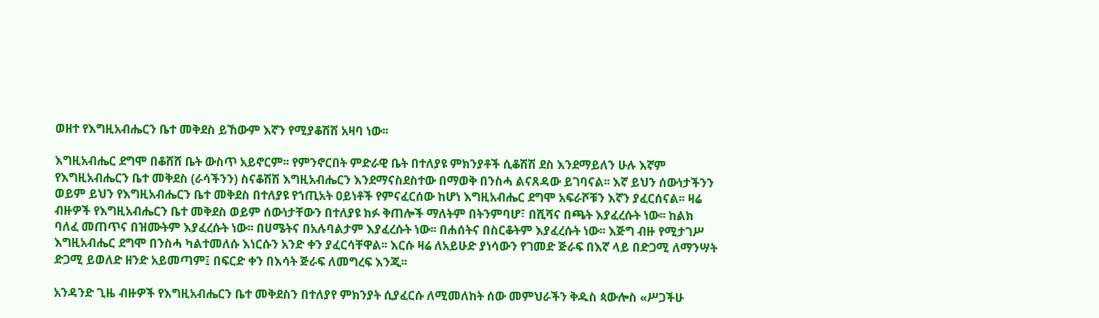ወዘተ የእግዚአብሔርን ቤተ መቅደስ ይኸውም እኛን የሚያቆሽሽ አዛባ ነው፡፡

እግዚአብሔር ደግሞ በቆሸሸ ቤት ውስጥ አይኖርም፡፡ የምንኖርበት ምድራዊ ቤት በተለያዩ ምክንያቶች ሲቆሽሽ ደስ እንደማይለን ሁሉ እኛም የእግዚአብሔርን ቤተ መቅደስ (ራሳችንን) ስናቆሽሽ እግዚአብሔርን እንደማናስደስተው በማወቅ በንስሓ ልናጸዳው ይገባናል፡፡ እኛ ይህን ሰውነታችንን ወይም ይህን የእግዚአብሔርን ቤተ መቅደስ በተለያዩ የኀጢአት ዐይነቶች የምናፈርሰው ከሆነ እግዚአብሔር ደግሞ አፍራሾቹን እኛን ያፈርሰናል፡፡ ዛሬ ብዙዎች የእግዚአብሔርን ቤተ መቅደስ ወይም ሰውነታቸውን በተለያዩ ክፉ ቅጠሎች ማለትም በትንምባሆ፣ በሺሻና በጫት እያፈረሱት ነው፡፡ ከልክ ባለፈ መጠጥና በዝሙትም እያፈረሱት ነው፡፡ በሀሜትና በአሉባልታም እያፈረሱት ነው፡፡ በሐሰትና በስርቆትም እያፈረሱት ነው፡፡ እጅግ ብዙ የሚታገሥ እግዚአብሔር ደግሞ በንስሓ ካልተመለሱ እነርሱን አንድ ቀን ያፈርሳቸዋል፡፡ እርሱ ዛሬ ለአይሁድ ያነሳውን የገመድ ጅራፍ በእኛ ላይ በድጋሚ ለማንሣት ድጋሚ ይወለድ ዘንድ አይመጣም፤ በፍርድ ቀን በእሳት ጅራፍ ለመግረፍ እንጂ፡፡

አንዳንድ ጊዜ ብዙዎች የእግዚአብሔርን ቤተ መቅደስን በተለያየ ምክንያት ሲያፈርሱ ለሚመለከት ሰው መምህራችን ቅዱስ ጳውሎስ «ሥጋችሁ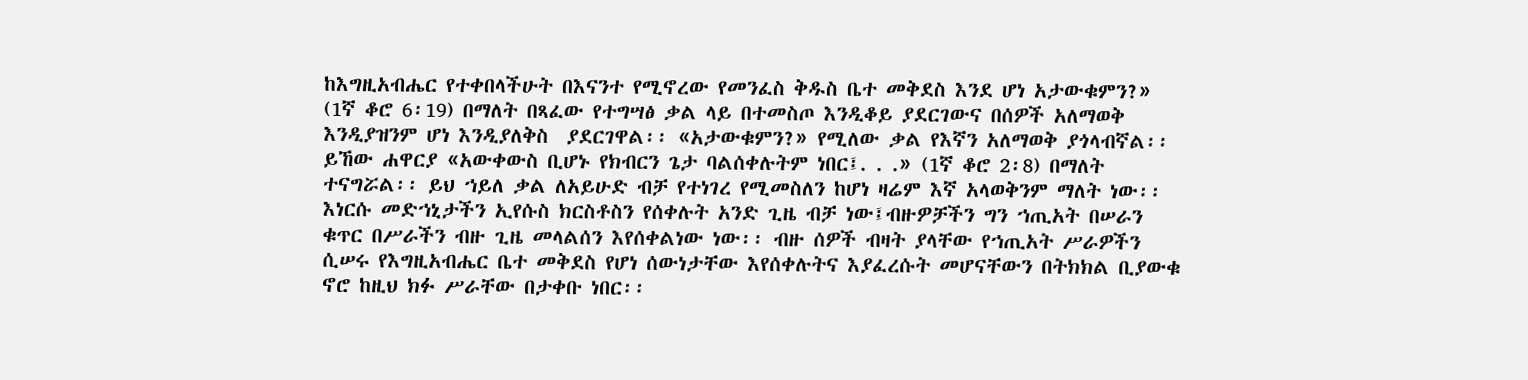ከእግዚአብሔር የተቀበላችሁት በእናንተ የሚኖረው የመንፈስ ቅዱስ ቤተ መቅደስ እንደ ሆነ አታውቁምን?» (1ኛ ቆሮ 6፡19) በማለት በጻፈው የተግሣፅ ቃል ላይ በተመስጦ እንዲቆይ ያደርገውና በሰዎች አለማወቅ እንዲያዝንም ሆነ እንዲያለቅስ  ያደርገዋል፡፡ «አታውቁምን?» የሚለው ቃል የእኛን አለማወቅ ያጎላብኛል፡፡ ይኸው ሐዋርያ «አውቀውስ ቢሆኑ የክብርን ጌታ ባልሰቀሉትም ነበር፤. . .» (1ኛ ቆሮ 2፡8) በማለት ተናግሯል፡፡ ይህ ኀይለ ቃል ለአይሁድ ብቻ የተነገረ የሚመስለን ከሆነ ዛሬም እኛ አላወቅንም ማለት ነው፡፡ እነርሱ መድኀኒታችን ኢየሱስ ክርስቶስን የሰቀሉት አንድ ጊዜ ብቻ ነው፤ብዙዎቻችን ግን ኀጢአት በሠራን ቁጥር በሥራችን ብዙ ጊዜ መላልሰን እየሰቀልነው ነው፡፡ ብዙ ሰዎች ብዛት ያላቸው የኀጢአት ሥራዎችን ሲሠሩ የእግዚአብሔር ቤተ መቅደስ የሆነ ሰውነታቸው እየሰቀሉትና እያፈረሱት መሆናቸውን በትክክል ቢያውቁ ኖሮ ከዚህ ክፉ ሥራቸው በታቀቡ ነበር፡፡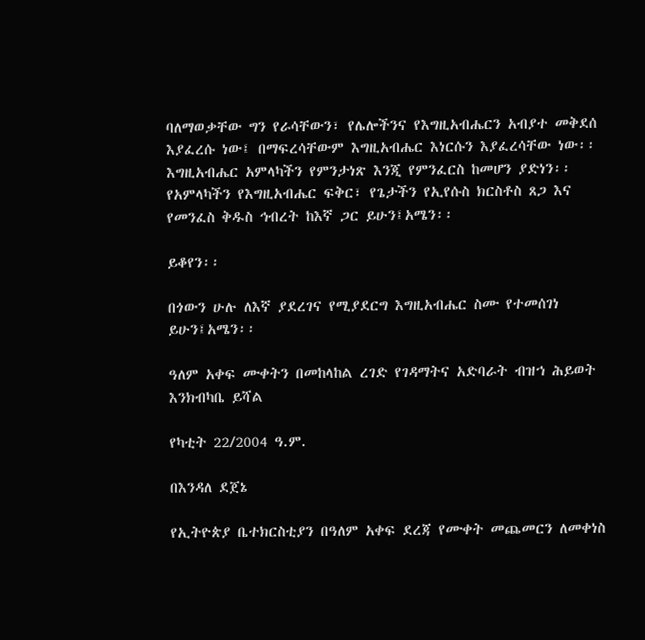ባለማወቃቸው ግን የራሳቸውን፣ የሌሎችንና የእግዚአብሔርን አብያተ መቅደሰ እያፈረሱ ነው፤ በማፍረሳቸውም እግዚአብሔር እነርሱን እያፈረሳቸው ነው፡፡ እግዚአብሔር አምላካችን የምንታነጽ እንጂ የምንፈርስ ከመሆን ያድነን፡፡ የአምላካችን የእግዚአብሔር ፍቅር፣ የጌታችን የኢየሱስ ክርስቶስ ጸጋ እና የመንፈስ ቅዱስ ኅብረት ከእኛ ጋር ይሁን፤አሜን፡፡

ይቆየን፡፡

በጎውን ሁሉ ለእኛ ያደረገና የሚያደርግ እግዚአብሔር ስሙ የተመሰገነ ይሁን፤አሜን፡፡

ዓለም አቀፍ ሙቀትን በመከላከል ረገድ የገዳማትና አድባራት ብዝኀ ሕይወት እንክብካቤ ይሻል

የካቲት 22/2004 ዓ.ም.

በእንዳለ ደጀኔ

የኢትዮጵያ ቤተክርስቲያን በዓለም አቀፍ ደረጃ የሙቀት መጨመርን ለመቀነስ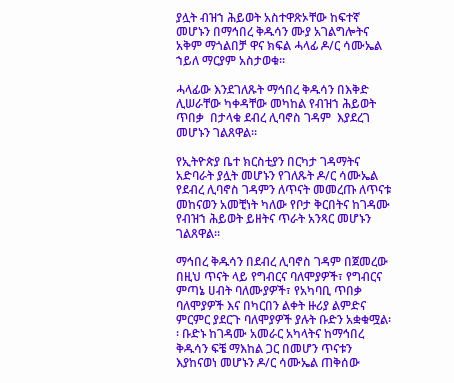ያሏት ብዝኀ ሕይወት አስተዋጽኦቸው ከፍተኛ መሆኑን በማኅበረ ቅዱሳን ሙያ አገልግሎትና አቅም ማጎልበቻ ዋና ክፍል ሓላፊ ዶ/ር ሳሙኤል ኀይለ ማርያም አስታወቁ፡፡

ሓላፊው እንደገለጹት ማኅበረ ቅዱሳን በእቅድ ሊሠራቸው ካቀዳቸው መካከል የብዝኀ ሕይወት ጥበቃ  በታላቁ ደብረ ሊባኖስ ገዳም  እያደረገ መሆኑን ገልጸዋል፡፡

የኢትዮጵያ ቤተ ክርስቲያን በርካታ ገዳማትና አድባራት ያሏት መሆኑን የገለጹት ዶ/ር ሳሙኤል የደብረ ሊባኖስ ገዳምን ለጥናት መመረጡ ለጥናቱ መከናወን አመቺነት ካለው የቦታ ቅርበትና ከገዳሙ የብዝኀ ሕይወት ይዘትና ጥራት አንጻር መሆኑን ገልጸዋል፡፡

ማኅበረ ቅዱሳን በደብረ ሊባኖስ ገዳም በጀመረው በዚህ ጥናት ላይ የግብርና ባለሞያዎች፣ የግብርና ምጣኔ ሀብት ባለሙያዎች፣ የአካባቢ ጥበቃ ባለሞያዎች እና በካርበን ልቀት ዙሪያ ልምድና ምርምር ያደርጉ ባለሞያዎች ያሉት ቡድን አቋቁሟል፡፡ ቡድኑ ከገዳሙ አመራር አካላትና ከማኅበረ ቅዱሳን ፍቼ ማእከል ጋር በመሆን ጥናቱን እያከናወነ መሆኑን ዶ/ር ሳሙኤል ጠቅሰው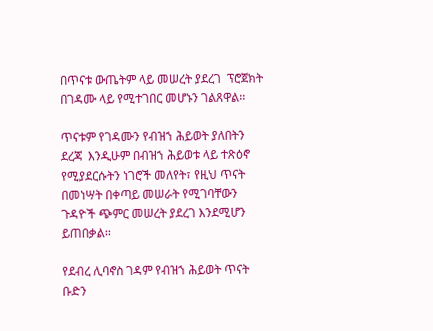በጥናቱ ውጤትም ላይ መሠረት ያደረገ  ፕሮጀክት በገዳሙ ላይ የሚተገበር መሆኑን ገልጸዋል፡፡

ጥናቱም የገዳሙን የብዝኀ ሕይወት ያለበትን ደረጃ  እንዲሁም በብዝኀ ሕይወቱ ላይ ተጽዕኖ የሚያደርሱትን ነገሮች መለየት፣ የዚህ ጥናት በመነሣት በቀጣይ መሠራት የሚገባቸውን ጉዳዮች ጭምር መሠረት ያደረገ እንደሚሆን ይጠበቃል፡፡

የደብረ ሊባኖስ ገዳም የብዝኀ ሕይወት ጥናት ቡድን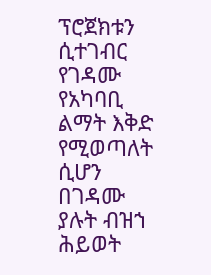ፕሮጀክቱን ሲተገብር የገዳሙ የአካባቢ ልማት እቅድ የሚወጣለት ሲሆን በገዳሙ ያሉት ብዝኀ ሕይወት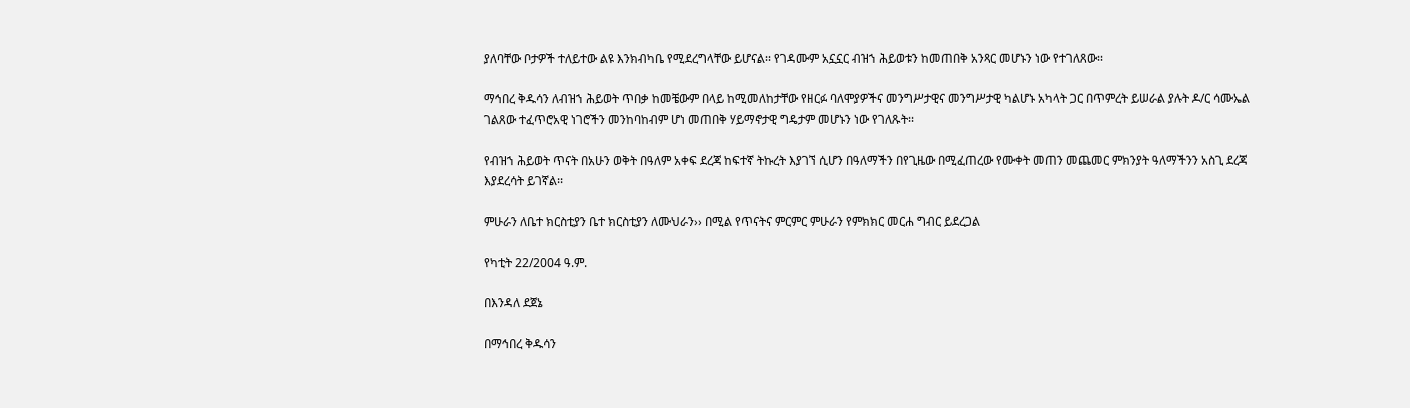ያለባቸው ቦታዎች ተለይተው ልዩ እንክብካቤ የሚደረግላቸው ይሆናል፡፡ የገዳሙም አኗኗር ብዝኀ ሕይወቱን ከመጠበቅ አንጻር መሆኑን ነው የተገለጸው፡፡

ማኅበረ ቅዱሳን ለብዝኀ ሕይወት ጥበቃ ከመቼውም በላይ ከሚመለከታቸው የዘርፉ ባለሞያዎችና መንግሥታዊና መንግሥታዊ ካልሆኑ አካላት ጋር በጥምረት ይሠራል ያሉት ዶ/ር ሳሙኤል ገልጸው ተፈጥሮአዊ ነገሮችን መንከባከብም ሆነ መጠበቅ ሃይማኖታዊ ግዴታም መሆኑን ነው የገለጹት፡፡

የብዝኀ ሕይወት ጥናት በአሁን ወቅት በዓለም አቀፍ ደረጃ ከፍተኛ ትኩረት እያገኘ ሲሆን በዓለማችን በየጊዜው በሚፈጠረው የሙቀት መጠን መጨመር ምክንያት ዓለማችንን አስጊ ደረጃ እያደረሳት ይገኛል፡፡

ምሁራን ለቤተ ክርስቲያን ቤተ ክርስቲያን ለሙህራን›› በሚል የጥናትና ምርምር ምሁራን የምክክር መርሐ ግብር ይደረጋል

የካቲት 22/2004 ዓ.ም.

በእንዳለ ደጀኔ

በማኅበረ ቅዱሳን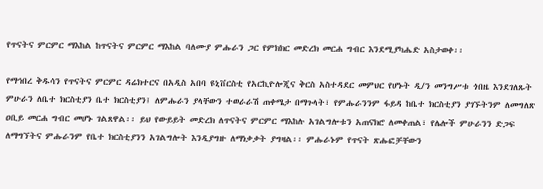የጥናትና ምርምር ማእከል ከጥናትና ምርምር ማእከል ባለሙያ ምሑራን ጋር የምክክር መድረክ መርሐ ግብር እንደሚያካሔድ አስታወቀ፡፡

የማኅበረ ቅዱሳን የጥናትና ምርምር ዳሬክተርና በአዲስ አበባ ዩኒቨርስቲ የአርኪዮሎጂና ቅርስ አስተዳደር መምህር የሆኑት ዲ/ን መንግሥቱ ጎበዜ እንደገለጹት ምሁራን ለቤተ ክርስቲያን ቤተ ክርስቲያን፤ ለምሑራን ያላቸውን ተወራራሽ ጠቀሜታ በማጉላት፣ የምሑራንንም ፋይዳ ከቤተ ክርስቲያን ያገኙትንም ለመግለጽ ዐቢይ መርሐ ግብር መሆኑ ገልጸዋል፡፡ ይህ የውይይት መድረክ ለጥናትና ምርምር ማእከሉ አገልግሎቱን አጠናክሮ ለመቀጠል፣ የሌሎች ምሁራንን ድጋፍ ለማግኘትና ምሑራንም የቤተ ክርስቲያንን አገልግሎት እንዲያግዙ ለማነቃቃት ያግዛል፡፡ ምሑራኑም የጥናት ጽሑፎቻቸውን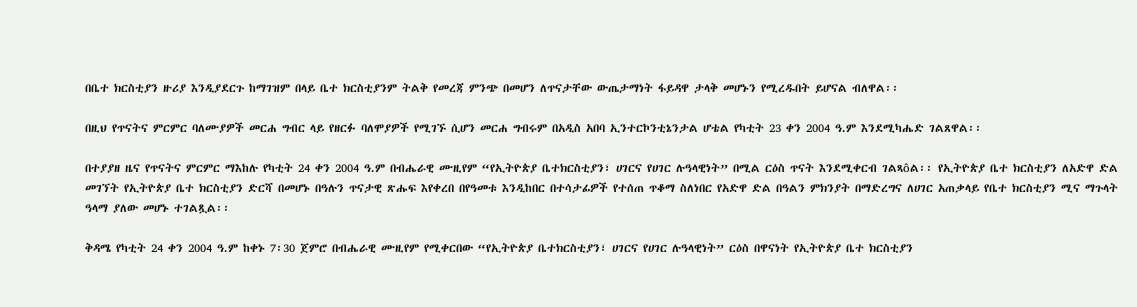በቤተ ክርስቲያን ዙሪያ እንዲያደርጉ ከማገዝም በላይ ቤተ ክርስቲያንም ትልቅ የመረጃ ምንጭ በመሆን ለጥናታቸው ውጤታማነት ፋይዳዋ ታላቅ መሆኑን የሚረዱበት ይሆናል ብለዋል፡፡

በዚህ የጥናትና ምርምር ባለሙያዎች መርሐ ግብር ላይ የዘርፉ ባለሞያዎች የሚገኙ ሲሆን መርሐ ግብሩም በአዲስ አበባ ኢንተርኮንቲኔንታል ሆቴል የካቲት 23 ቀን 2004 ዓ.ም እንደሚካሔድ ገልጸዋል፡፡

በተያያዘ ዜና የጥናትና ምርምር ማእከሉ የካቲት 24 ቀን 2004 ዓ.ም በብሔራዊ ሙዚየም “የኢትዮጵያ ቤተክርስቲያን፣ ሀገርና የሀገር ሉዓላዊነት” በሚል ርዕስ ጥናት እንደሚቀርብ ገልጻôል፡፡ የኢትዮጵያ ቤተ ክርስቲያን ለአድዋ ድል መገኘት የኢትዮጵያ ቤተ ክርስቲያን ድርሻ በመሆኑ በዓሉን ጥናታዊ ጽሑፍ እየቀረበ በየዓመቱ እንዲከበር በተሳታፊዎች የተሰጠ ጥቆማ ስለነበር የአድዋ ድል በዓልን ምክንያት በማድረግና ለሀገር አጠቃላይ የቤተ ክርስቲያን ሚና ማጉላት ዓላማ ያለው መሆኑ ተገልጿል፡፡

ቅዳሜ የካቲት 24 ቀን 2004 ዓ.ም ከቀኑ 7፡30 ጀምሮ በብሔራዊ ሙዚየም የሚቀርበው “የኢትዮጵያ ቤተክርስቲያን፣ ሀገርና የሀገር ሉዓላዊነት” ርዕስ በዋናነት የኢትዮጵያ ቤተ ክርስቲያን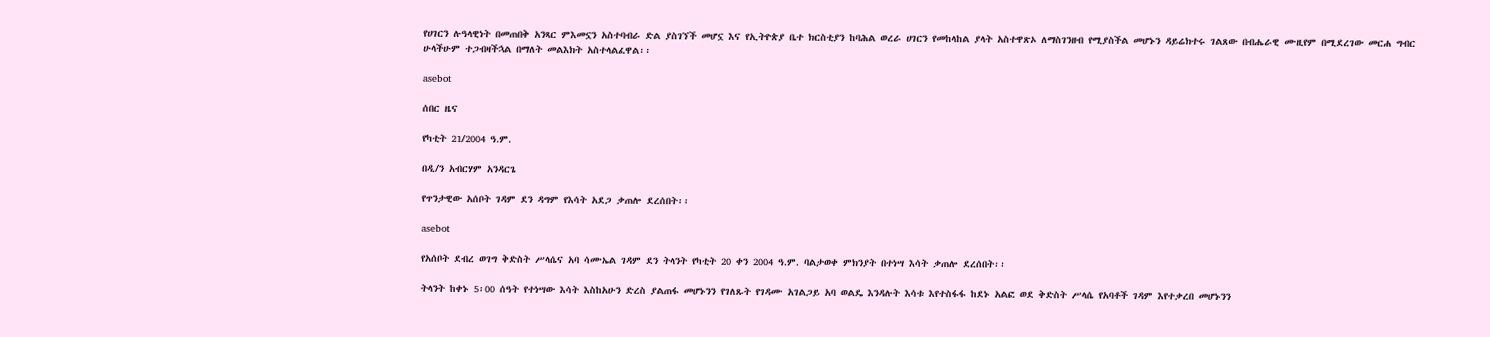የሀገርን ሉዓላዊነት በመጠበቅ አንጻር ምእመኗን አስተባብራ ድል ያስገኘች መሆኗ እና የኢትዮጵያ ቤተ ክርስቲያን ከባሕል ወረራ ሀገርን የመከላከል ያላት አስተዋጽኦ ለማስገንዘብ የሚያስችል መሆኑን ዳይሬክተሩ ገልጸው በብሔራዊ ሙዚየም በሚደረገው መርሐ ግብር ሁላችሁም ተጋብዛችኋል በማለት መልእክት አስተላልፈዋል፡፡

asebot

ሰበር ዜና

የካቲት 21/2004 ዓ.ም.

በዲ/ን አብርሃም አንዳርጌ

የጥንታዊው አሰቦት ገዳም ደን ዳግም የእሳት አደጋ ቃጠሎ ደረሰበት፡፡

asebot

የአሰቦት ደብረ ወገግ ቅድስት ሥላሴና አባ ሳሙኤል ገዳም ደን ትላንት የካቲት 20 ቀን 2004 ዓ.ም. ባልታወቀ ምክንያት በተነሣ እሳት ቃጠሎ ደረሰበት፡፡

ትላንት ከቀኑ 5፡00 ሰዓት የተነሣው እሳት እስከአሁን ድረስ ያልጠፋ መሆኑንን የገለጹት የገዳሙ አገልጋይ አባ ወልዴ እንዳሉት እሳቱ እየተስፋፋ ከደኑ አልፎ ወደ ቅድስት ሥላሴ የአባቶች ገዳም እየተቃረበ መሆኑንን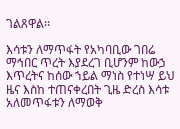ገልጸዋል፡፡

እሳቱን ለማጥፋት የአካባቢው ገበሬ ማኅበር ጥረት እያደረገ ቢሆንም ከውኃ እጥረትና ከሰው ኀይል ማነስ የተነሣ ይህ ዜና እስከ ተጠናቀረበት ጊዜ ድረስ እሳቱ አለመጥፋቱን ለማወቅ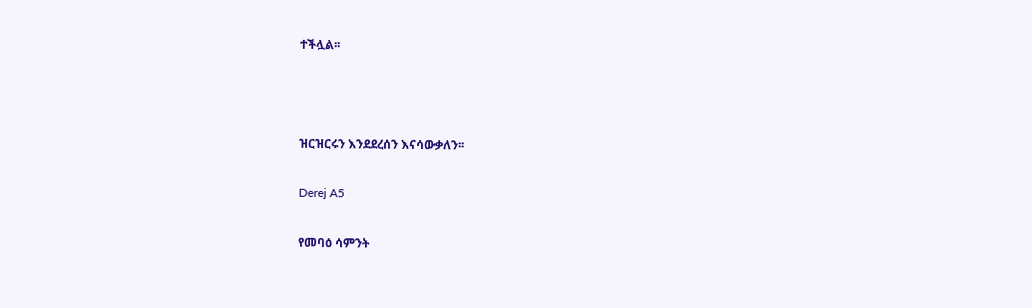ተችሏል፡፡



ዝርዝርሩን እንደደረሰን እናሳውቃለን፡፡

Derej A5

የመባዕ ሳምንት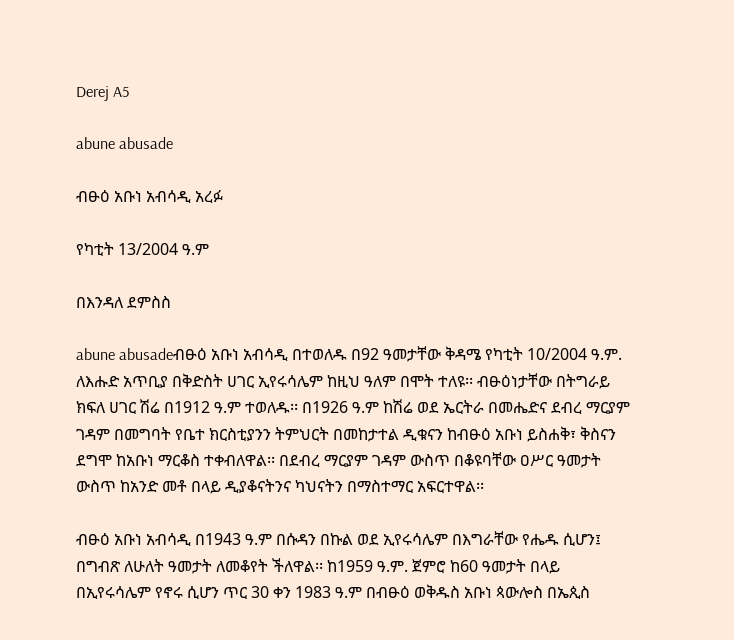Derej A5

abune abusade

ብፁዕ አቡነ አብሳዲ አረፉ

የካቲት 13/2004 ዓ.ም

በእንዳለ ደምስስ

abune abusadeብፁዕ አቡነ አብሳዲ በተወለዱ በ92 ዓመታቸው ቅዳሜ የካቲት 10/2004 ዓ.ም. ለእሑድ አጥቢያ በቅድስት ሀገር ኢየሩሳሌም ከዚህ ዓለም በሞት ተለዩ፡፡ ብፁዕነታቸው በትግራይ ክፍለ ሀገር ሽሬ በ1912 ዓ.ም ተወለዱ፡፡ በ1926 ዓ.ም ከሽሬ ወደ ኤርትራ በመሔድና ደብረ ማርያም ገዳም በመግባት የቤተ ክርስቲያንን ትምህርት በመከታተል ዲቁናን ከብፁዕ አቡነ ይስሐቅ፣ ቅስናን ደግሞ ከአቡነ ማርቆስ ተቀብለዋል፡፡ በደብረ ማርያም ገዳም ውስጥ በቆዩባቸው ዐሥር ዓመታት ውስጥ ከአንድ መቶ በላይ ዲያቆናትንና ካህናትን በማስተማር አፍርተዋል፡፡

ብፁዕ አቡነ አብሳዲ በ1943 ዓ.ም በሱዳን በኩል ወደ ኢየሩሳሌም በእግራቸው የሔዱ ሲሆን፤ በግብጽ ለሁለት ዓመታት ለመቆየት ችለዋል፡፡ ከ1959 ዓ.ም. ጀምሮ ከ60 ዓመታት በላይ በኢየሩሳሌም የኖሩ ሲሆን ጥር 30 ቀን 1983 ዓ.ም በብፁዕ ወቅዱስ አቡነ ጳውሎስ በኤጲስ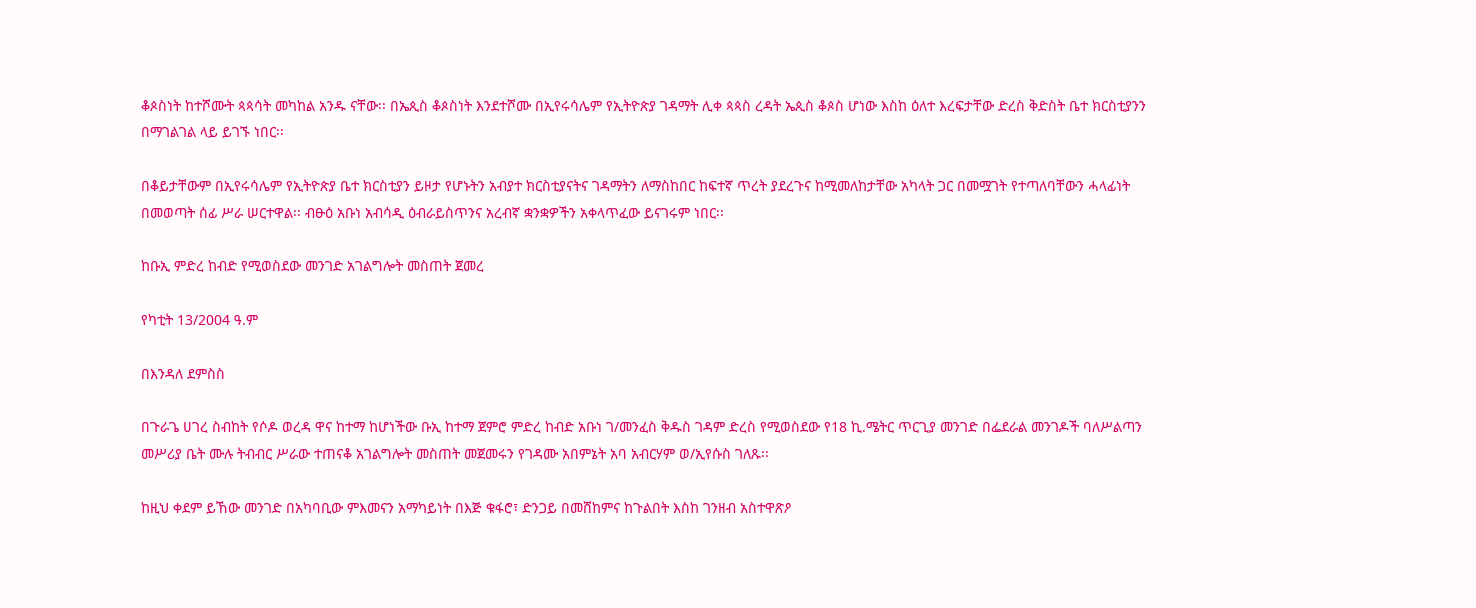ቆጶስነት ከተሾሙት ጳጳሳት መካከል አንዱ ናቸው፡፡ በኤጲስ ቆጶስነት እንደተሾሙ በኢየሩሳሌም የኢትዮጵያ ገዳማት ሊቀ ጳጳስ ረዳት ኤጲስ ቆጶስ ሆነው እስከ ዕለተ እረፍታቸው ድረስ ቅድስት ቤተ ክርስቲያንን በማገልገል ላይ ይገኙ ነበር፡፡

በቆይታቸውም በኢየሩሳሌም የኢትዮጵያ ቤተ ክርስቲያን ይዞታ የሆኑትን አብያተ ክርስቲያናትና ገዳማትን ለማስከበር ከፍተኛ ጥረት ያደረጉና ከሚመለከታቸው አካላት ጋር በመሟገት የተጣለባቸውን ሓላፊነት በመወጣት ሰፊ ሥራ ሠርተዋል፡፡ ብፁዕ አቡነ አብሳዲ ዕብራይስጥንና አረብኛ ቋንቋዎችን አቀላጥፈው ይናገሩም ነበር፡፡

ከቡኢ ምድረ ከብድ የሚወስደው መንገድ አገልግሎት መስጠት ጀመረ

የካቲት 13/2004 ዓ.ም

በእንዳለ ደምስስ

በጉራጌ ሀገረ ስብከት የሶዶ ወረዳ ዋና ከተማ ከሆነችው ቡኢ ከተማ ጀምሮ ምድረ ከብድ አቡነ ገ/መንፈስ ቅዱስ ገዳም ድረስ የሚወስደው የ18 ኪ.ሜትር ጥርጊያ መንገድ በፌደራል መንገዶች ባለሥልጣን መሥሪያ ቤት ሙሉ ትብብር ሥራው ተጠናቆ አገልግሎት መስጠት መጀመሩን የገዳሙ አበምኔት አባ አብርሃም ወ/ኢየሱስ ገለጹ፡፡

ከዚህ ቀደም ይኸው መንገድ በአካባቢው ምእመናን አማካይነት በእጅ ቁፋሮ፣ ድንጋይ በመሸከምና ከጉልበት እስከ ገንዘብ አስተዋጽዖ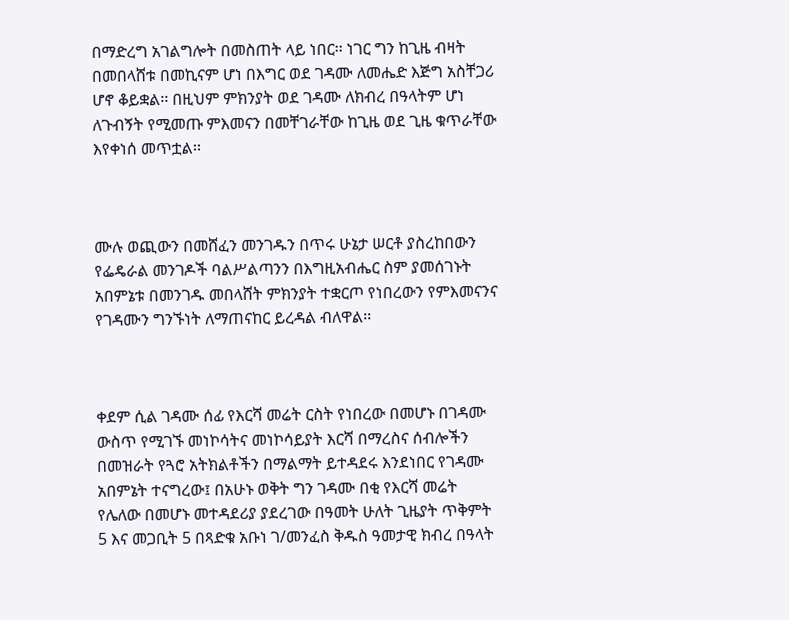በማድረግ አገልግሎት በመስጠት ላይ ነበር፡፡ ነገር ግን ከጊዜ ብዛት በመበላሸቱ በመኪናም ሆነ በእግር ወደ ገዳሙ ለመሔድ እጅግ አስቸጋሪ ሆኖ ቆይቋል፡፡ በዚህም ምክንያት ወደ ገዳሙ ለክብረ በዓላትም ሆነ ለጉብኝት የሚመጡ ምእመናን በመቸገራቸው ከጊዜ ወደ ጊዜ ቁጥራቸው እየቀነሰ መጥቷል፡፡



ሙሉ ወጪውን በመሸፈን መንገዱን በጥሩ ሁኔታ ሠርቶ ያስረከበውን የፌዴራል መንገዶች ባልሥልጣንን በእግዚአብሔር ስም ያመሰገኑት አበምኔቱ በመንገዱ መበላሸት ምክንያት ተቋርጦ የነበረውን የምእመናንና የገዳሙን ግንኙነት ለማጠናከር ይረዳል ብለዋል፡፡



ቀደም ሲል ገዳሙ ሰፊ የእርሻ መሬት ርስት የነበረው በመሆኑ በገዳሙ ውስጥ የሚገኙ መነኮሳትና መነኮሳይያት እርሻ በማረስና ሰብሎችን በመዝራት የጓሮ አትክልቶችን በማልማት ይተዳደሩ እንደነበር የገዳሙ አበምኔት ተናግረው፤ በአሁኑ ወቅት ግን ገዳሙ በቂ የእርሻ መሬት የሌለው በመሆኑ መተዳደሪያ ያደረገው በዓመት ሁለት ጊዜያት ጥቅምት 5 እና መጋቢት 5 በጻድቁ አቡነ ገ/መንፈስ ቅዱስ ዓመታዊ ክብረ በዓላት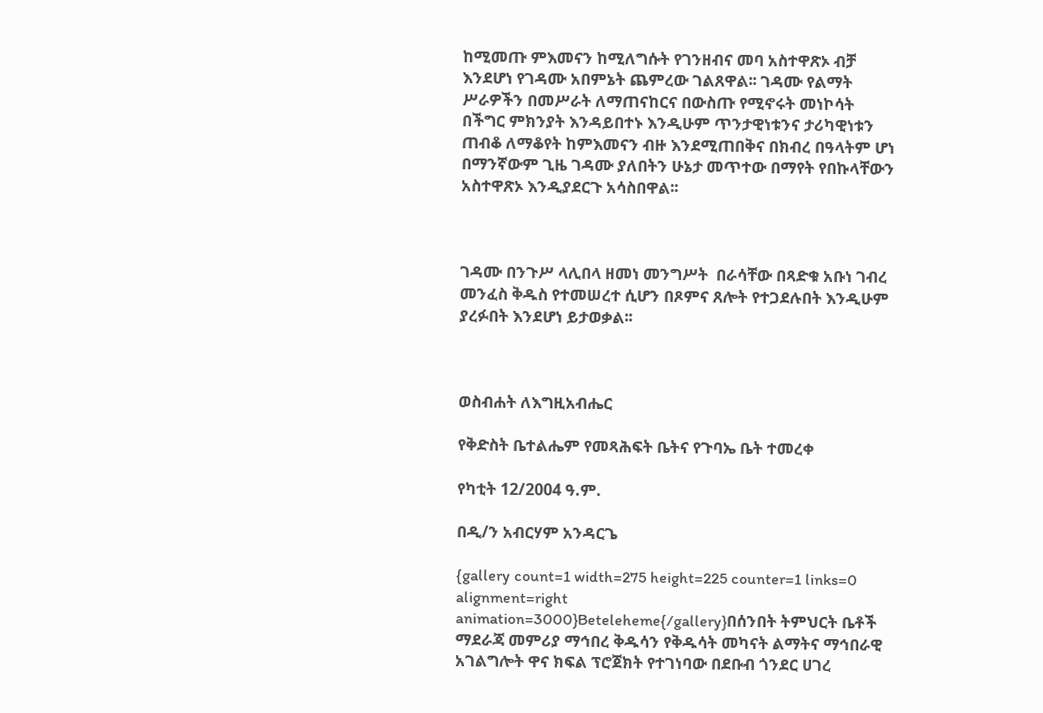ከሚመጡ ምእመናን ከሚለግሱት የገንዘብና መባ አስተዋጽኦ ብቻ እንደሆነ የገዳሙ አበምኔት ጨምረው ገልጸዋል፡፡ ገዳሙ የልማት ሥራዎችን በመሥራት ለማጠናከርና በውስጡ የሚኖሩት መነኮሳት በችግር ምክንያት እንዳይበተኑ እንዲሁም ጥንታዊነቱንና ታሪካዊነቱን ጠብቆ ለማቆየት ከምእመናን ብዙ እንደሚጠበቅና በክብረ በዓላትም ሆነ በማንኛውም ጊዜ ገዳሙ ያለበትን ሁኔታ መጥተው በማየት የበኩላቸውን አስተዋጽኦ እንዲያደርጉ አሳስበዋል፡፡



ገዳሙ በንጉሥ ላሊበላ ዘመነ መንግሥት  በራሳቸው በጻድቁ አቡነ ገብረ መንፈስ ቅዱስ የተመሠረተ ሲሆን በጾምና ጸሎት የተጋደሉበት እንዲሁም ያረፉበት እንደሆነ ይታወቃል፡፡



ወስብሐት ለእግዚአብሔር

የቅድስት ቤተልሔም የመጻሕፍት ቤትና የጉባኤ ቤት ተመረቀ

የካቲት 12/2004 ዓ.ም.

በዲ/ን አብርሃም አንዳርጌ

{gallery count=1 width=275 height=225 counter=1 links=0 alignment=right animation=3000}Beteleheme{/gallery}በሰንበት ትምህርት ቤቶች ማደራጃ መምሪያ ማኅበረ ቅዱሳን የቅዱሳት መካናት ልማትና ማኅበራዊ አገልግሎት ዋና ክፍል ፕሮጀክት የተገነባው በደቡብ ጎንደር ሀገረ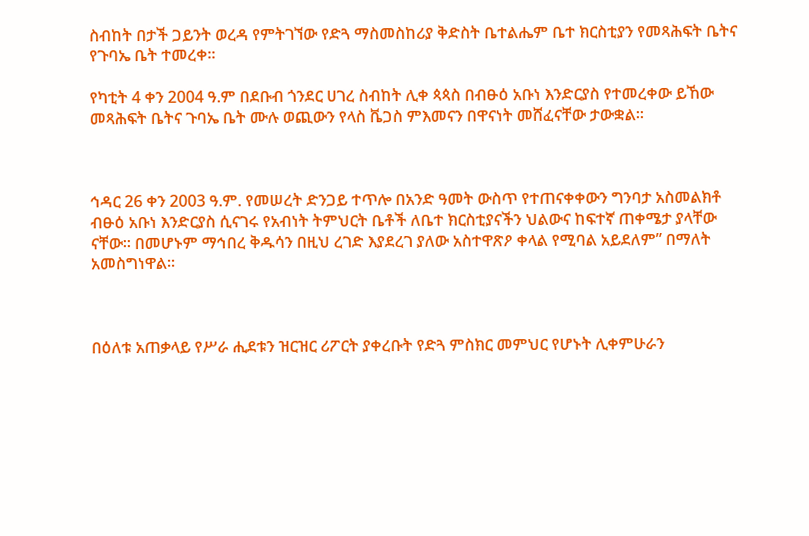ስብከት በታች ጋይንት ወረዳ የምትገኘው የድጓ ማስመስከሪያ ቅድስት ቤተልሔም ቤተ ክርስቲያን የመጻሕፍት ቤትና የጉባኤ ቤት ተመረቀ፡፡

የካቲት 4 ቀን 2004 ዓ.ም በደቡብ ጎንደር ሀገረ ስብከት ሊቀ ጳጳስ በብፁዕ አቡነ እንድርያስ የተመረቀው ይኸው መጻሕፍት ቤትና ጉባኤ ቤት ሙሉ ወጪውን የላስ ቬጋስ ምእመናን በዋናነት መሸፈናቸው ታውቋል፡፡



ኅዳር 26 ቀን 2003 ዓ.ም. የመሠረት ድንጋይ ተጥሎ በአንድ ዓመት ውስጥ የተጠናቀቀውን ግንባታ አስመልክቶ ብፁዕ አቡነ እንድርያስ ሲናገሩ የአብነት ትምህርት ቤቶች ለቤተ ክርስቲያናችን ህልውና ከፍተኛ ጠቀሜታ ያላቸው ናቸው፡፡ በመሆኑም ማኅበረ ቅዱሳን በዚህ ረገድ እያደረገ ያለው አስተዋጽዖ ቀላል የሚባል አይደለም” በማለት አመስግነዋል፡፡



በዕለቱ አጠቃላይ የሥራ ሒደቱን ዝርዝር ሪፖርት ያቀረቡት የድጓ ምስክር መምህር የሆኑት ሊቀምሁራን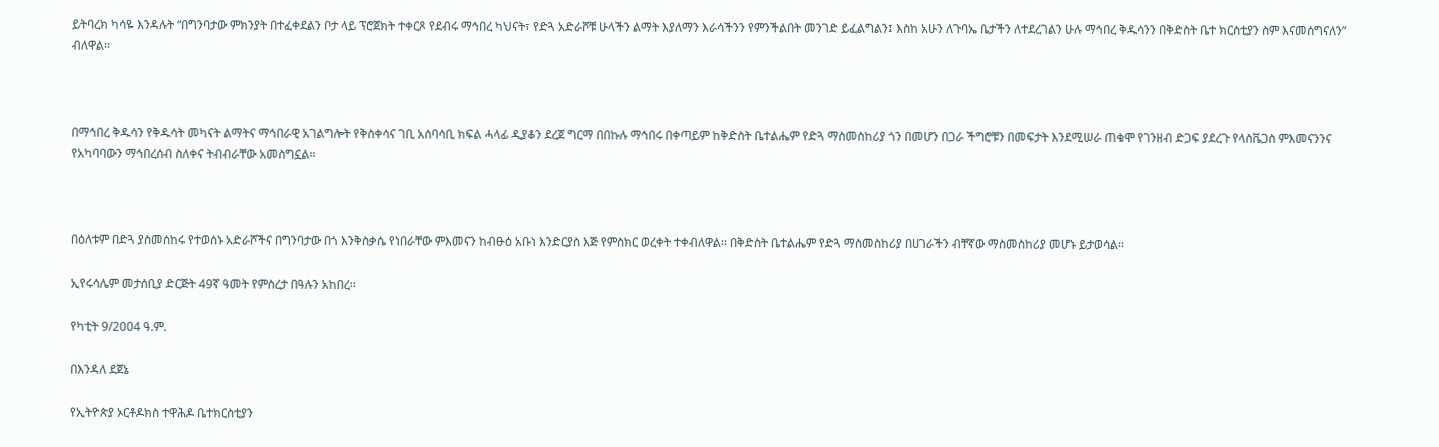ይትባረክ ካሳዬ እንዳሉት “በግንባታው ምክንያት በተፈቀደልን ቦታ ላይ ፕሮጀክት ተቀርጾ የደብሩ ማኅበረ ካህናት፣ የድጓ አድራሾቹ ሁላችን ልማት እያለማን እራሳችንን የምንችልበት መንገድ ይፈልግልን፤ እስከ አሁን ለጉባኤ ቤታችን ለተደረገልን ሁሉ ማኅበረ ቅዱሳንን በቅድስት ቤተ ክርስቲያን ስም እናመሰግናለን” ብለዋል፡፡



በማኅበረ ቅዱሳን የቅዱሳት መካናት ልማትና ማኅበራዊ አገልግሎት የቅስቀሳና ገቢ አሰባሳቢ ክፍል ሓላፊ ዲያቆን ደረጀ ግርማ በበኩሉ ማኅበሩ በቀጣይም ከቅድስት ቤተልሔም የድጓ ማስመስከሪያ ጎን በመሆን በጋራ ችግሮቹን በመፍታት እንደሚሠራ ጠቁሞ የገንዘብ ድጋፍ ያደረጉ የላስቬጋስ ምእመናንንና የአካባባውን ማኅበረሰብ ስለቀና ትብብራቸው አመስግኗል፡፡



በዕለቱም በድጓ ያስመሰከሩ የተወሰኑ አድራሾችና በግንባታው በጎ እንቅስቃሴ የነበራቸው ምእመናን ከብፁዕ አቡነ እንድርያስ እጅ የምስክር ወረቀት ተቀብለዋል፡፡ በቅድስት ቤተልሔም የድጓ ማስመስከሪያ በሀገራችን ብቸኛው ማስመስከሪያ መሆኑ ይታወሳል፡፡

ኢየሩሳሌም መታሰቢያ ድርጅት 49ኛ ዓመት የምስረታ በዓሉን አከበረ፡፡

የካቲት 9/2004 ዓ.ም.

በእንዳለ ደጀኔ

የኢትዮጵያ ኦርቶዶክስ ተዋሕዶ ቤተክርስቲያን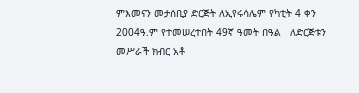ምእመናን መታሰቢያ ድርጅት ለኢየሩሳሌም የካቲት 4 ቀን 2004ዓ.ም የተመሠረተበት 49ኛ ዓመት በዓል   ለድርጅቱን መሥራች ክብር አቶ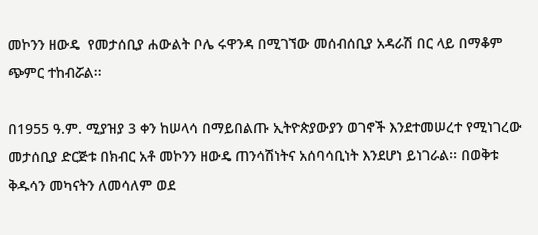መኮንን ዘውዴ  የመታሰቢያ ሐውልት ቦሌ ሩዋንዳ በሚገኘው መሰብሰቢያ አዳራሽ በር ላይ በማቆም ጭምር ተከብሯል፡፡

በ1955 ዓ.ም. ሚያዝያ 3 ቀን ከሠላሳ በማይበልጡ ኢትዮጵያውያን ወገኖች እንደተመሠረተ የሚነገረው መታሰቢያ ድርጅቱ በክብር አቶ መኮንን ዘውዴ ጠንሳሽነትና አሰባሳቢነት እንደሆነ ይነገራል፡፡ በወቅቱ ቅዱሳን መካናትን ለመሳለም ወደ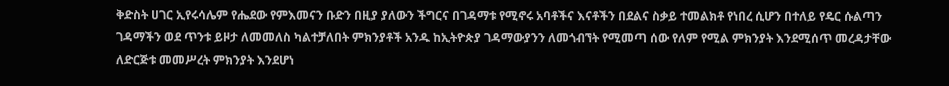ቅድስት ሀገር ኢየሩሳሌም የሔደው የምእመናን ቡድን በዚያ ያለውን ችግርና በገዳማቱ የሚኖሩ አባቶችና እናቶችን በደልና ስቃይ ተመልክቶ የነበረ ሲሆን በተለይ የዴር ሱልጣን ገዳማችን ወደ ጥንቱ ይዞታ ለመመለስ ካልተቻለበት ምክንያቶች አንዱ ከኢትዮጵያ ገዳማውያንን ለመጎብኘት የሚመጣ ሰው የለም የሚል ምክንያት እንደሚሰጥ መረዳታቸው ለድርጅቱ መመሥረት ምክንያት እንደሆነ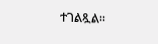ተገልጿል፡፡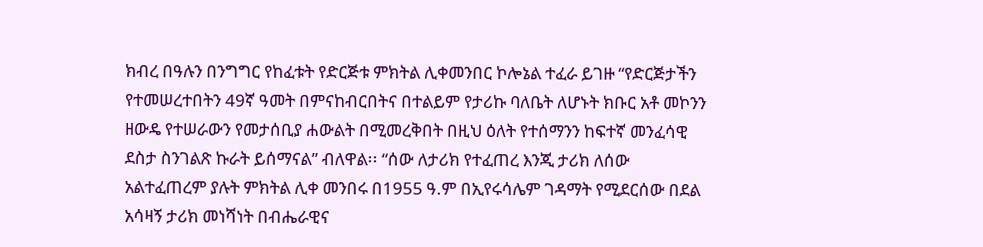ክብረ በዓሉን በንግግር የከፈቱት የድርጅቱ ምክትል ሊቀመንበር ኮሎኔል ተፈራ ይገዙ “የድርጅታችን የተመሠረተበትን 49ኛ ዓመት በምናከብርበትና በተልይም የታሪኩ ባለቤት ለሆኑት ክቡር አቶ መኮንን ዘውዴ የተሠራውን የመታሰቢያ ሐውልት በሚመረቅበት በዚህ ዕለት የተሰማንን ከፍተኛ መንፈሳዊ ደስታ ስንገልጽ ኩራት ይሰማናል” ብለዋል፡፡ “ሰው ለታሪክ የተፈጠረ እንጂ ታሪክ ለሰው አልተፈጠረም ያሉት ምክትል ሊቀ መንበሩ በ1955 ዓ.ም በኢየሩሳሌም ገዳማት የሚደርሰው በደል አሳዛኝ ታሪክ መነሻነት በብሔራዊና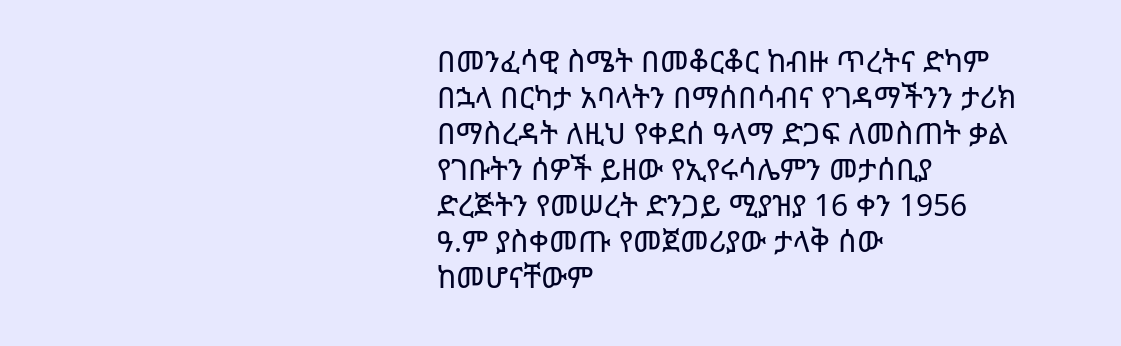በመንፈሳዊ ስሜት በመቆርቆር ከብዙ ጥረትና ድካም በኋላ በርካታ አባላትን በማሰበሳብና የገዳማችንን ታሪክ በማስረዳት ለዚህ የቀደሰ ዓላማ ድጋፍ ለመስጠት ቃል የገቡትን ሰዎች ይዘው የኢየሩሳሌምን መታሰቢያ ድረጅትን የመሠረት ድንጋይ ሚያዝያ 16 ቀን 1956 ዓ.ም ያስቀመጡ የመጀመሪያው ታላቅ ሰው ከመሆናቸውም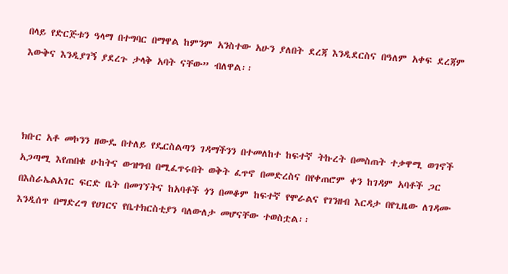በላይ የድርጅቱን ዓላማ በተግባር በማዋል ከምንም አንስተው አሁን ያለበት ደረጃ እንዲደርስና በዓለም አቀፍ ደረጃም እውቅና እንዲያገኝ ያደረጉ ታላቅ አባት ናቸው” ብለዋል፡፡



ክቡር አቶ መኮንን ዘውዴ በተለይ የዴርስልጣን ገዳማችንን በተመለከተ ከፍተኛ ትኩረት በመስጠት ተቃዋሚ ወገኖች አጋጣሚ እየጠበቁ ሁከትና ውዝግብ በሚፈጥሩበት ወቅት ፈጥኖ በመድረስና በየቀጠሮም ቀን ከገዳም አባቶች ጋር  በእስራኤልአገር ፍርድ ቤት በመገኘትና ከአባቶች ጎን በመቆም ከፍተኛ የሞራልና የገንዘብ እርዳታ በየጊዜው ለገዳሙ እንዲሰጥ በማድረግ የሀገርና የቤተክርስቲያን ባለውለታ መሆናቸው ተወስቷል፡፡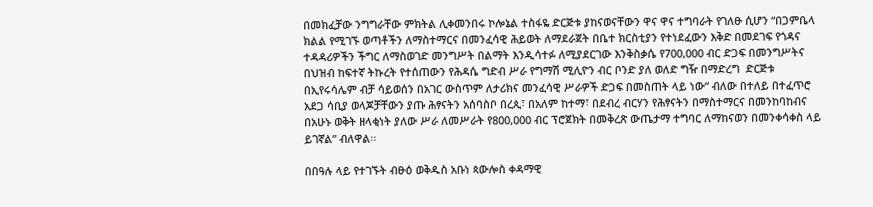በመክፈቻው ንግግራቸው ምክትል ሊቀመንበሩ ኮሎኔል ተስፋዬ ድርጅቱ ያከናወናቸውን ዋና ዋና ተግባራት የገለፁ ሲሆን “በጋምቤላ ክልል የሚገኙ ወጣቶችን ለማስተማርና በመንፈሳዊ ሕይወት ለማደራጀት በቤተ ክርስቲያን የተነደፈውን እቅድ በመደገፍ የጎዳና ተዳዳሪዎችን ችግር ለማስወገድ መንግሥት በልማት እንዲሳተፉ ለሚያደርገው እንቅስቃሴ የ700,000 ብር ድጋፍ በመንግሥትና በህዝብ ከፍተኛ ትኩረት የተሰጠውን የሕዳሴ ግድብ ሥራ የግማሽ ሚሊዮን ብር ቦንድ ያለ ወለድ ግዥ በማድረግ  ድርጅቱ  በኢየሩሳሌም ብቻ ሳይወሰን በአገር ውስጥም ለታሪክና መንፈሳዊ ሥራዎች ድጋፍ በመስጠት ላይ ነው” ብለው በተለይ በተፈጥሮ አደጋ ሳቢያ ወላጆቻቸውን ያጡ ሕፃናትን አሰባስቦ በረጲ፣ በአለም ከተማ፣ በደብረ ብርሃን የሕፃናትን በማስተማርና በመንከባከብና በአሁኑ ወቅት ዘላቂነት ያለው ሥራ ለመሥራት የ800,000 ብር ፕሮጀክት በመቅረጽ ውጤታማ ተግባር ለማከናወን በመንቀሳቀስ ላይ ይገኛል” ብለዋል፡፡

በበዓሉ ላይ የተገኙት ብፁዕ ወቅዱስ አቡነ ጳውሎስ ቀዳማዊ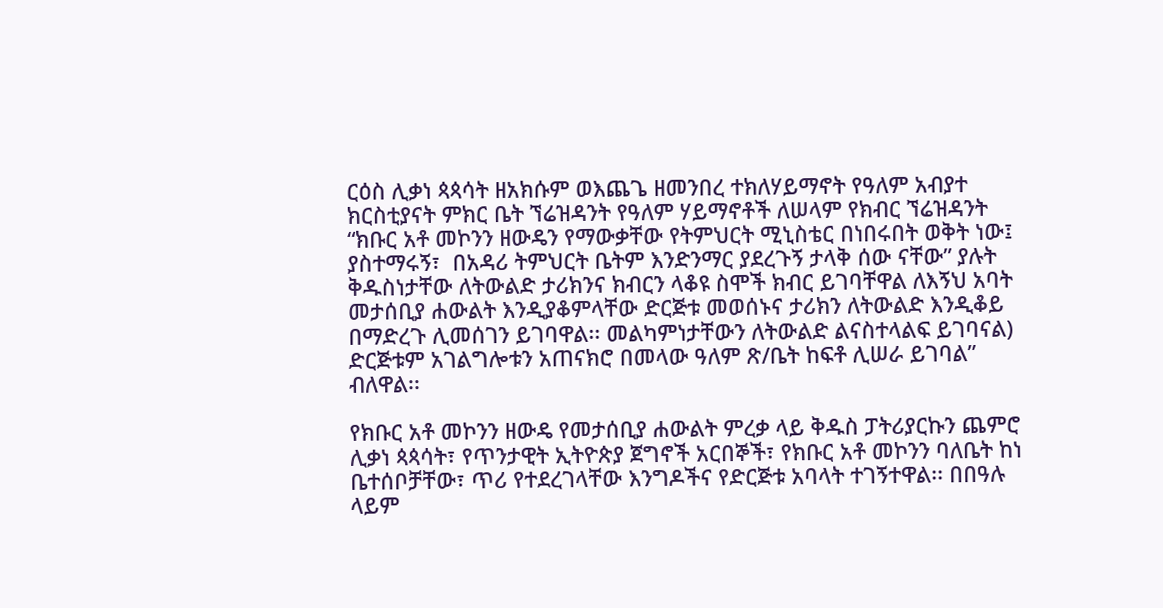ርዕስ ሊቃነ ጳጳሳት ዘአክሱም ወእጨጌ ዘመንበረ ተክለሃይማኖት የዓለም አብያተ ክርስቲያናት ምክር ቤት ኘሬዝዳንት የዓለም ሃይማኖቶች ለሠላም የክብር ኘሬዝዳንት “ክቡር አቶ መኮንን ዘውዴን የማውቃቸው የትምህርት ሚኒስቴር በነበሩበት ወቅት ነው፤ ያስተማሩኝ፣  በአዳሪ ትምህርት ቤትም እንድንማር ያደረጉኝ ታላቅ ሰው ናቸው” ያሉት ቅዱስነታቸው ለትውልድ ታሪክንና ክብርን ላቆዩ ስሞች ክብር ይገባቸዋል ለእኝህ አባት መታሰቢያ ሐውልት እንዲያቆምላቸው ድርጅቱ መወሰኑና ታሪክን ለትውልድ እንዲቆይ በማድረጉ ሊመሰገን ይገባዋል፡፡ መልካምነታቸውን ለትውልድ ልናስተላልፍ ይገባናል) ድርጅቱም አገልግሎቱን አጠናክሮ በመላው ዓለም ጽ/ቤት ከፍቶ ሊሠራ ይገባል” ብለዋል፡፡

የክቡር አቶ መኮንን ዘውዴ የመታሰቢያ ሐውልት ምረቃ ላይ ቅዱስ ፓትሪያርኩን ጨምሮ ሊቃነ ጳጳሳት፣ የጥንታዊት ኢትዮጵያ ጀግኖች አርበኞች፣ የክቡር አቶ መኮንን ባለቤት ከነ ቤተሰቦቻቸው፣ ጥሪ የተደረገላቸው እንግዶችና የድርጅቱ አባላት ተገኝተዋል፡፡ በበዓሉ ላይም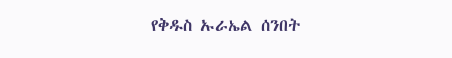የቅዱስ ኡራኤል ሰንበት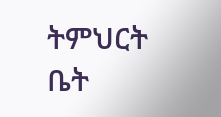ትምህርት ቤት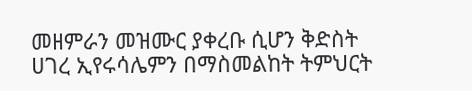መዘምራን መዝሙር ያቀረቡ ሲሆን ቅድስት ሀገረ ኢየሩሳሌምን በማስመልከት ትምህርት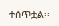ተሰጥቷል፡፡